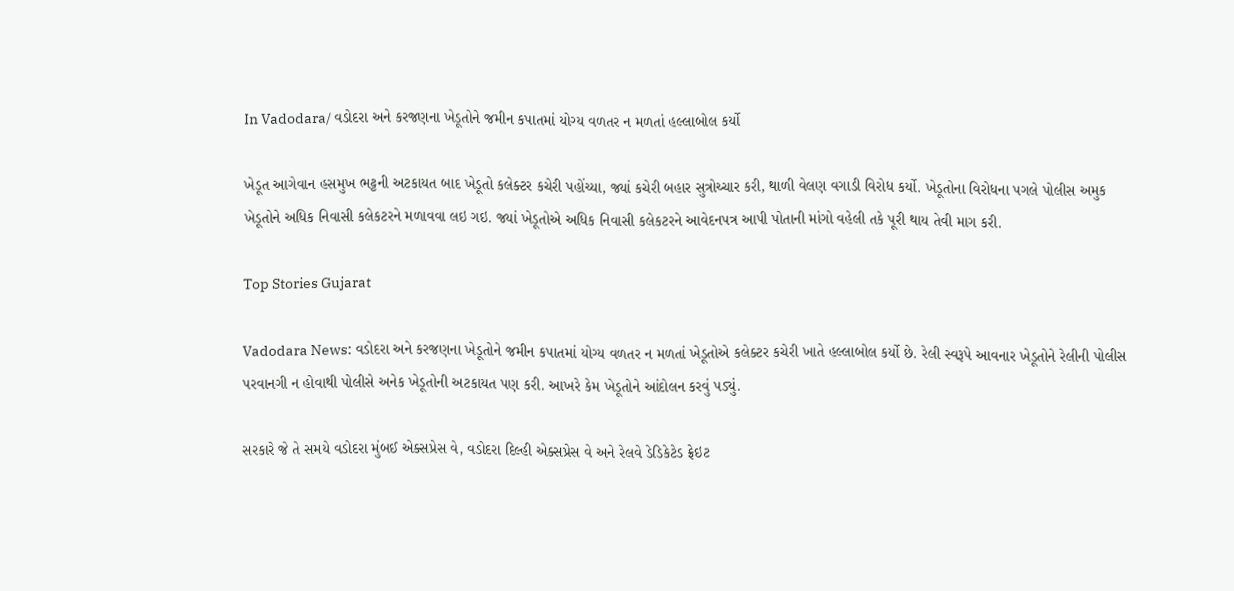In Vadodara/ વડોદરા અને કરજણના ખેડૂતોને જમીન કપાતમાં યોગ્ય વળતર ન મળતાં હલ્લાબોલ કર્યો

ખેડૂત આગેવાન હસમુખ ભટ્ટની અટકાયત બાદ ખેડૂતો કલેક્ટર કચેરી પહોંચ્યા, જ્યાં કચેરી બહાર સુત્રોચ્ચાર કરી, થાળી વેલણ વગાડી વિરોધ કર્યો. ખેડૂતોના વિરોધના પગલે પોલીસ અમુક ખેડૂતોને અધિક નિવાસી કલેકટરને મળાવવા લઇ ગઇ. જ્યાં ખેડૂતોએ અધિક નિવાસી કલેકટરને આવેદનપત્ર આપી પોતાની માંગો વહેલી તકે પૂરી થાય તેવી માગ કરી.

Top Stories Gujarat

Vadodara News: વડોદરા અને કરજણના ખેડૂતોને જમીન કપાતમાં યોગ્ય વળતર ન મળતાં ખેડૂતોએ કલેક્ટર કચેરી ખાતે હલ્લાબોલ કર્યો છે. રેલી સ્વરૂપે આવનાર ખેડૂતોને રેલીની પોલીસ પરવાનગી ન હોવાથી પોલીસે અનેક ખેડૂતોની અટકાયત પણ કરી. આખરે કેમ ખેડૂતોને આંદોલન કરવું પડ્યું.

સરકારે જે તે સમયે વડોદરા મુંબઈ એક્સપ્રેસ વે, વડોદરા દિલ્હી એક્સપ્રેસ વે અને રેલવે ડેડિકેટેડ ફ્રેઇટ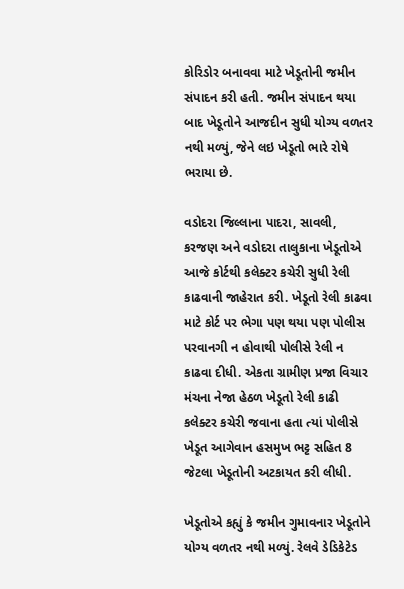કોરિડોર બનાવવા માટે ખેડૂતોની જમીન સંપાદન કરી હતી. જમીન સંપાદન થયા બાદ ખેડૂતોને આજદીન સુધી યોગ્ય વળતર નથી મળ્યું, જેને લઇ ખેડૂતો ભારે રોષે ભરાયા છે.

વડોદરા જિલ્લાના પાદરા, સાવલી, કરજણ અને વડોદરા તાલુકાના ખેડૂતોએ આજે કોર્ટથી કલેક્ટર કચેરી સુધી રેલી કાઢવાની જાહેરાત કરી. ખેડૂતો રેલી કાઢવા માટે કોર્ટ પર ભેગા પણ થયા પણ પોલીસ પરવાનગી ન હોવાથી પોલીસે રેલી ન કાઢવા દીધી. એકતા ગ્રામીણ પ્રજા વિચાર મંચના નેજા હેઠળ ખેડૂતો રેલી કાઢી કલેક્ટર કચેરી જવાના હતા ત્યાં પોલીસે ખેડૂત આગેવાન હસમુખ ભટ્ટ સહિત 8 જેટલા ખેડૂતોની અટકાયત કરી લીધી.

ખેડૂતોએ કહ્યું કે જમીન ગુમાવનાર ખેડૂતોને યોગ્ય વળતર નથી મળ્યું. રેલવે ડેડિકેટેડ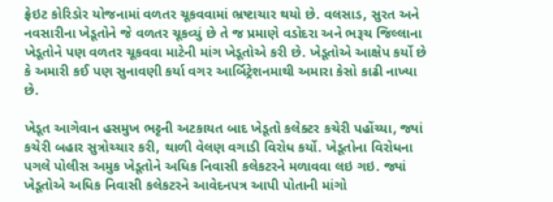ફ્રેઇટ કોરિડોર યોજનામાં વળતર ચૂકવવામાં ભ્રષ્ટાચાર થયો છે. વલસાડ, સુરત અને નવસારીના ખેડૂતોને જે વળતર ચૂકવ્યું છે તે જ પ્રમાણે વડોદરા અને ભરૂચ જિલ્લાના ખેડૂતોને પણ વળતર ચૂકવવા માટેની માંગ ખેડૂતોએ કરી છે. ખેડૂતોએ આક્ષેપ કર્યો છે કે અમારી કઈ પણ સુનાવણી કર્યા વગર આર્બિટ્રેશનમાથી અમારા કેસો કાઢી નાખ્યા છે.

ખેડૂત આગેવાન હસમુખ ભટ્ટની અટકાયત બાદ ખેડૂતો કલેક્ટર કચેરી પહોંચ્યા, જ્યાં કચેરી બહાર સુત્રોચ્ચાર કરી, થાળી વેલણ વગાડી વિરોધ કર્યો. ખેડૂતોના વિરોધના પગલે પોલીસ અમુક ખેડૂતોને અધિક નિવાસી કલેકટરને મળાવવા લઇ ગઇ. જ્યાં ખેડૂતોએ અધિક નિવાસી કલેકટરને આવેદનપત્ર આપી પોતાની માંગો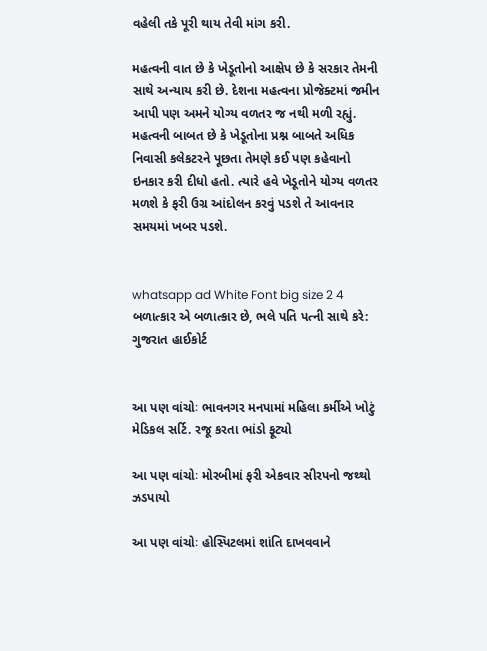વહેલી તકે પૂરી થાય તેવી માંગ કરી.

મહત્વની વાત છે કે ખેડૂતોનો આક્ષેપ છે કે સરકાર તેમની સાથે અન્યાય કરી છે. દેશના મહત્વના પ્રોજેક્ટમાં જમીન આપી પણ અમને યોગ્ય વળતર જ નથી મળી રહ્યું. મહત્વની બાબત છે કે ખેડૂતોના પ્રશ્ન બાબતે અધિક નિવાસી કલેકટરને પૂછતા તેમણે કઈ પણ કહેવાનો ઇનકાર કરી દીધો હતો. ત્યારે હવે ખેડૂતોને યોગ્ય વળતર મળશે કે ફરી ઉગ્ર આંદોલન કરવું પડશે તે આવનાર સમયમાં ખબર પડશે.


whatsapp ad White Font big size 2 4 બળાત્કાર એ બળાત્કાર છે, ભલે પતિ પત્ની સાથે કરે: ગુજરાત હાઈકોર્ટ


આ પણ વાંચોઃ ભાવનગર મનપામાં મહિલા કર્મીએ ખોટું મેડિકલ સર્ટિ. રજૂ કરતા ભાંડો ફૂટ્યો

આ પણ વાંચોઃ મોરબીમાં ફરી એકવાર સીરપનો જથ્થો ઝડપાયો

આ પણ વાંચોઃ હોસ્પિટલમાં શાંતિ દાખવવાને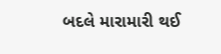બદલે મારામારી થઈ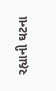રહ્યાની ઘટના